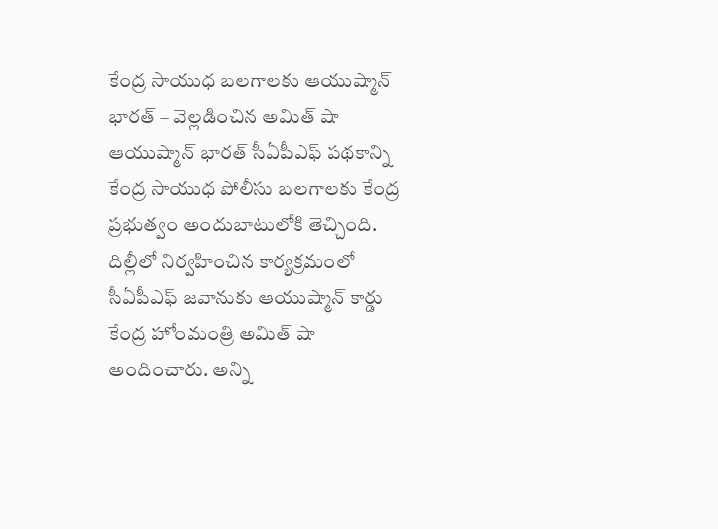కేంద్ర సాయుధ బలగాలకు ఆయుష్మాన్ భారత్ – వెల్లడించిన అమిత్ షా
ఆయుష్మాన్ భారత్ సీఏపీఎఫ్ పథకాన్ని కేంద్ర సాయుధ పోలీసు బలగాలకు కేంద్ర ప్రభుత్వం అందుబాటులోకి తెచ్చింది. దిల్లీలో నిర్వహించిన కార్యక్రమంలో సీఏపీఎఫ్ జవానుకు ఆయుష్మాన్ కార్డు కేంద్ర హోంమంత్రి అమిత్ షా అందించారు. అన్ని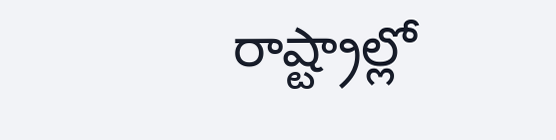రాష్ట్రాల్లో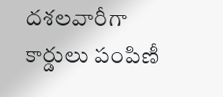దశలవారీగా కార్డులు పంపిణీ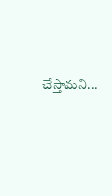చేస్తామని...